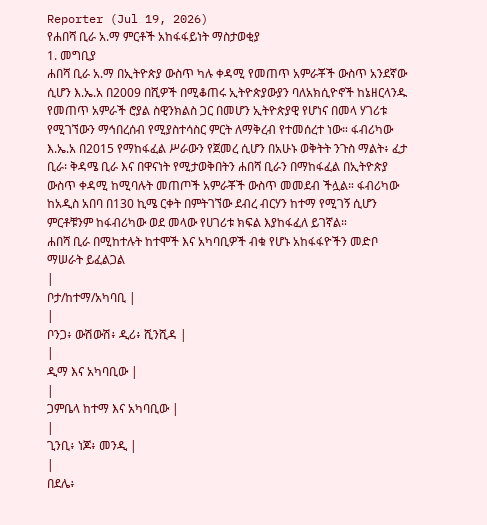Reporter (Jul 19, 2026)
የሐበሻ ቢራ አ.ማ ምርቶች አከፋፋይነት ማስታወቂያ
1. መግቢያ
ሐበሻ ቢራ አ.ማ በኢትዮጵያ ውስጥ ካሉ ቀዳሚ የመጠጥ አምራቾች ውስጥ አንደኛው ሲሆን እ.ኤ.አ በ2009 በሺዎች በሚቆጠሩ ኢትዮጵያውያን ባለአክሲዮኖች ከኔዘርላንዱ የመጠጥ አምራች ሮያል ስዊንክልስ ጋር በመሆን ኢትዮጵያዊ የሆነና በመላ ሃገሪቱ የሚገኘውን ማኅበረሰብ የሚያስተሳስር ምርት ለማቅረብ የተመሰረተ ነው። ፋብሪካው እ.ኤ.አ በ2015 የማከፋፈል ሥራውን የጀመረ ሲሆን በአሁኑ ወቅትት ንጉስ ማልት፥ ፈታ ቢራ፡ ቅዳሜ ቢራ እና በዋናነት የሚታወቅበትን ሐበሻ ቢራን በማከፋፈል በኢትዮጵያ ውስጥ ቀዳሚ ከሚባሉት መጠጦች አምራቾች ውስጥ መመደብ ችሏል። ፋብሪካው ከአዲስ አበባ በ130 ኪሜ ርቀት በምትገኘው ደብረ ብርሃን ከተማ የሚገኝ ሲሆን ምርቶቹንም ከፋብሪካው ወደ መላው የሀገሪቱ ክፍል እያከፋፈለ ይገኛል።
ሐበሻ ቢራ በሚከተሉት ከተሞች እና አካባቢዎች ብቁ የሆኑ አከፋፋዮችን መድቦ ማሠራት ይፈልጋል
|
ቦታ/ከተማ/አካባቢ |
|
ቦንጋ፥ ውሽውሽ፥ ዲሪ፥ ሺንሺዳ |
|
ዲማ እና አካባቢው |
|
ጋምቤላ ከተማ እና አካባቢው |
|
ጊንቢ፥ ነጆ፥ መንዲ |
|
በደሌ፥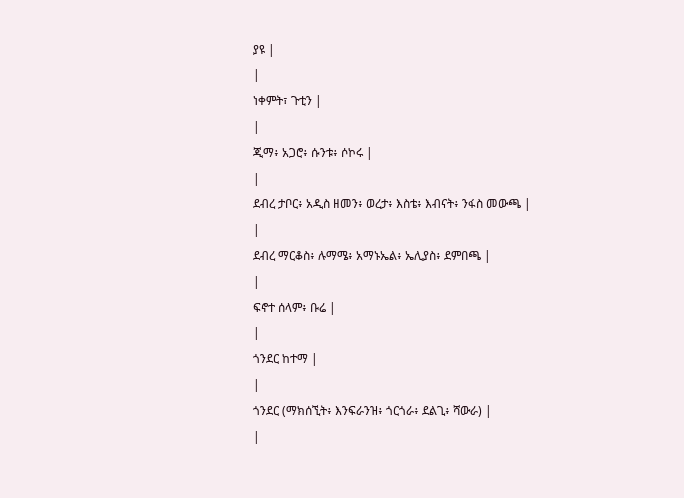ያዩ |
|
ነቀምት፣ ጉቲን |
|
ጂማ፥ አጋሮ፥ ሱንቱ፥ ሶኮሩ |
|
ደብረ ታቦር፥ አዲስ ዘመን፥ ወረታ፥ እስቴ፥ እብናት፥ ንፋስ መውጫ |
|
ደብረ ማርቆስ፥ ሉማሜ፥ አማኑኤል፥ ኤሊያስ፥ ደምበጫ |
|
ፍኖተ ሰላም፥ ቡሬ |
|
ጎንደር ከተማ |
|
ጎንደር (ማክሰኚት፥ እንፍራንዝ፥ ጎርጎራ፥ ደልጊ፥ ሻውራ) |
|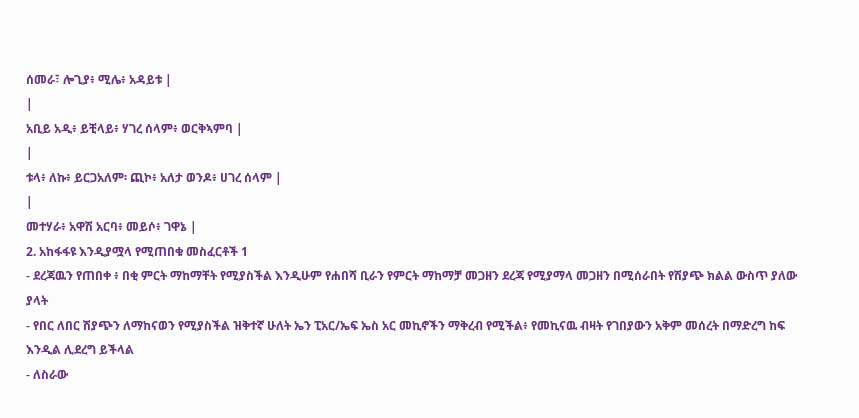ሰመራ፣ ሎጊያ፥ ሚሌ፥ አዳይቱ |
|
አቢይ አዲ፥ ይቺላይ፥ ሃገረ ሰላም፥ ወርቅኣምባ |
|
ቱላ፥ ለኩ፥ ይርጋአለም፡ ጪኮ፥ አለታ ወንዶ፥ ሀገረ ሰላም |
|
መተሃራ፥ አዋሽ አርባ፥ መይሶ፥ ገዋኔ |
2. አከፋፋዩ እንዲያሟላ የሚጠበቁ መስፈርቶች 1
- ደረጃዉን የጠበቀ ፥ በቂ ምርት ማከማቸት የሚያስችል እንዲሁም የሐበሻ ቢራን የምርት ማከማቻ መጋዘን ደረጃ የሚያማላ መጋዘን በሚሰራበት የሽያጭ ክልል ውስጥ ያለው ያላት
- የበር ለበር ሽያጭን ለማከናወን የሚያስችል ዝቅተኛ ሁለት ኤን ፒአር/ኤፍ ኤስ አር መኪኖችን ማቅረብ የሚችል፥ የመኪናዉ ብዛት የገበያውን አቅም መሰረት በማድረግ ከፍ እንዲል ሊደረግ ይችላል
- ለስራው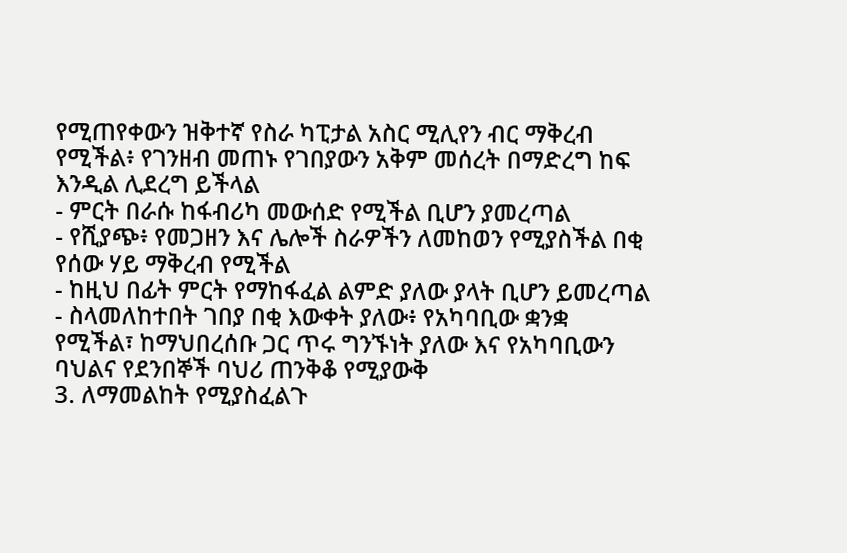የሚጠየቀውን ዝቅተኛ የስራ ካፒታል አስር ሚሊየን ብር ማቅረብ የሚችል፥ የገንዘብ መጠኑ የገበያውን አቅም መሰረት በማድረግ ከፍ እንዲል ሊደረግ ይችላል
- ምርት በራሱ ከፋብሪካ መውሰድ የሚችል ቢሆን ያመረጣል
- የሺያጭ፥ የመጋዘን እና ሌሎች ስራዎችን ለመከወን የሚያስችል በቂ የሰው ሃይ ማቅረብ የሚችል
- ከዚህ በፊት ምርት የማከፋፈል ልምድ ያለው ያላት ቢሆን ይመረጣል
- ስላመለከተበት ገበያ በቂ እውቀት ያለው፥ የአካባቢው ቋንቋ የሚችል፣ ከማህበረሰቡ ጋር ጥሩ ግንኙነት ያለው እና የአካባቢውን ባህልና የደንበኞች ባህሪ ጠንቅቆ የሚያውቅ
3. ለማመልከት የሚያስፈልጉ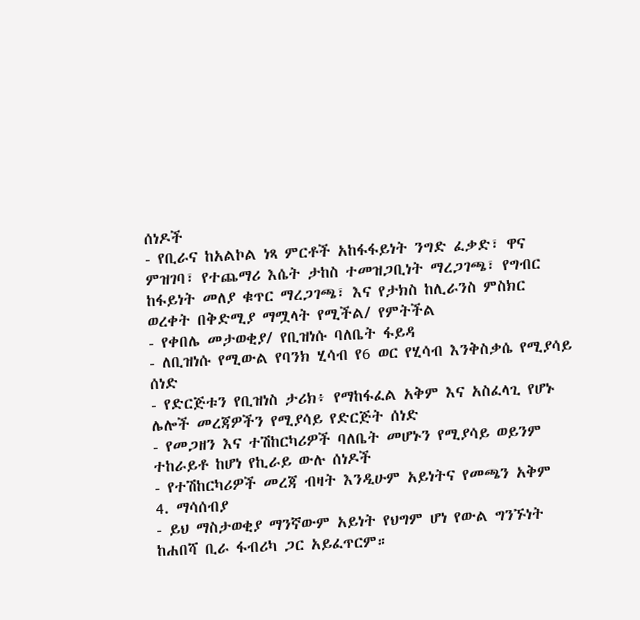ሰነዶች
- የቢራና ከአልኮል ነጻ ምርቶች አከፋፋይነት ንግድ ፈቃድ፣ ዋና ምዝገባ፣ የተጨማሪ እሴት ታከስ ተመዝጋቢነት ማረጋገጫ፣ የግብር ከፋይነት መለያ ቁጥር ማረጋገጫ፣ እና የታክስ ከሊራንስ ምስክር ወረቀት በቅድሚያ ማሟላት የሚችል/ የምትችል
- የቀበሌ መታወቂያ/ የቢዝነሱ ባለቤት ፋይዳ
- ለቢዝነሱ የሚውል የባንክ ሂሳብ የ6 ወር የሂሳብ እንቅስቃሴ የሚያሳይ ሰነድ
- የድርጅቱን የቢዝነስ ታሪክ፥ የማከፋፈል አቅም እና አስፈላጊ የሆኑ ሌሎች መረጃዎችን የሚያሳይ የድርጅት ሰነድ
- የመጋዘን እና ተሽከርካሪዎች ባለቤት መሆኑን የሚያሳይ ወይንም ተከራይቶ ከሆነ የኪራይ ውሉ ሰነዶች
- የተሽከርካሪዎች መረጃ ብዛት እንዲሁም አይነትና የመጫን አቅም
4. ማሳሰብያ
- ይህ ማስታወቂያ ማንኛውም አይነት የህግም ሆነ የውል ግንኙነት ከሐበሻ ቢራ ፋብሪካ ጋር አይፈጥርም።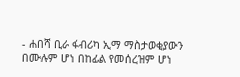- ሐበሻ ቢራ ፋብሪካ ኢማ ማስታወቂያውን በሙሉም ሆነ በከፊል የመሰረዝም ሆነ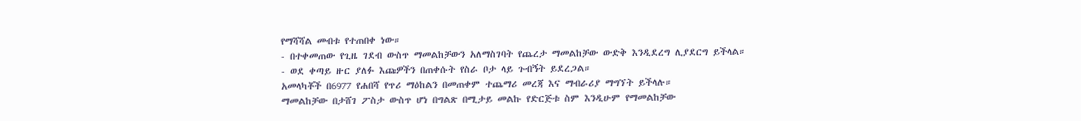የማሻሻል መብቱ የተጠበቀ ነው።
- በተቀመጠው የጊዜ ገደብ ውስጥ ማመልከቻውን አለማስገባት የጨረታ ማመልከቻው ውድቅ እንዲደረግ ሊያደርግ ይችላል።
- ወደ ቀጣይ ዙር ያለፉ እጩዎችን በጠቀሱት የስራ ቦታ ላይ ጉብኝት ይደረጋል።
አመላካቾች በ6977 የሐበሻ የጥሪ ማዕከልን በመጠቀም ተጨማሪ መረጃ እና ማብራሪያ ማግኘት ይችላሉ።
ማመልከቻው በታሸገ ፖስታ ውስጥ ሆነ በግልጽ በሚታይ መልኩ የድርጅቱ ስም እንዲሁም የማመልከቻው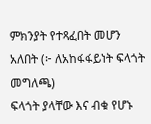ምክንያት የተጻፈበት መሆን አለበት (፦ ለአከፋፋይነት ፍላጎት መግለጫ)
ፍላጎት ያላቸው እና ብቁ የሆኑ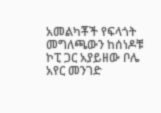አመልካቾች የፍላጎት መግለጫውን ከሰነዶቹ ኮፒ ጋር አያይዘው ቦሌ አየር መንገድ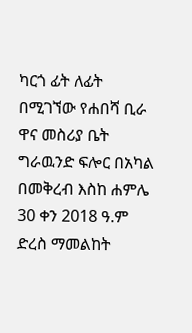ካርጎ ፊት ለፊት በሚገኘው የሐበሻ ቢራ ዋና መስሪያ ቤት ግራዉንድ ፍሎር በአካል በመቅረብ እስከ ሐምሌ 30 ቀን 2018 ዓ.ም ድረስ ማመልከት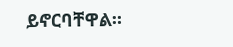ይኖርባቸዋል።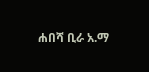ሐበሻ ቢራ አ.ማ